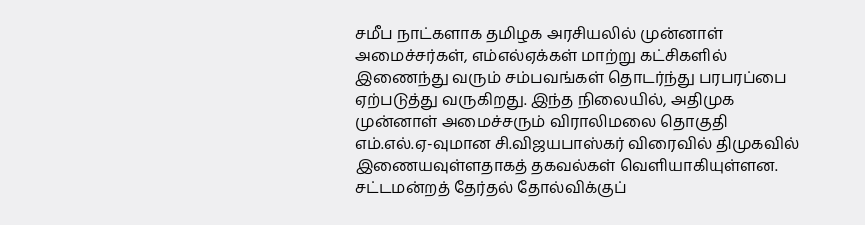சமீப நாட்களாக தமிழக அரசியலில் முன்னாள் அமைச்சர்கள், எம்எல்ஏக்கள் மாற்று கட்சிகளில் இணைந்து வரும் சம்பவங்கள் தொடர்ந்து பரபரப்பை ஏற்படுத்து வருகிறது. இந்த நிலையில், அதிமுக முன்னாள் அமைச்சரும் விராலிமலை தொகுதி எம்.எல்.ஏ-வுமான சி.விஜயபாஸ்கர் விரைவில் திமுகவில் இணையவுள்ளதாகத் தகவல்கள் வெளியாகியுள்ளன.
சட்டமன்றத் தேர்தல் தோல்விக்குப்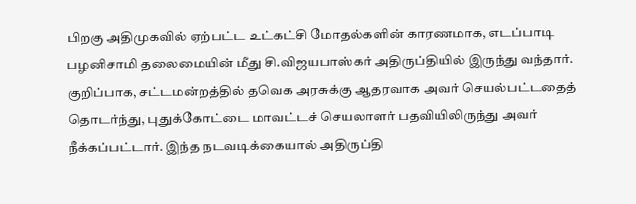பிறகு அதிமுகவில் ஏற்பட்ட உட்கட்சி மோதல்களின் காரணமாக, எடப்பாடி பழனிசாமி தலைமையின் மீது சி.விஜயபாஸ்கர் அதிருப்தியில் இருந்து வந்தார். குறிப்பாக, சட்டமன்றத்தில் தவெக அரசுக்கு ஆதரவாக அவர் செயல்பட்டதைத் தொடர்ந்து, புதுக்கோட்டை மாவட்டச் செயலாளர் பதவியிலிருந்து அவர் நீக்கப்பட்டார். இந்த நடவடிக்கையால் அதிருப்தி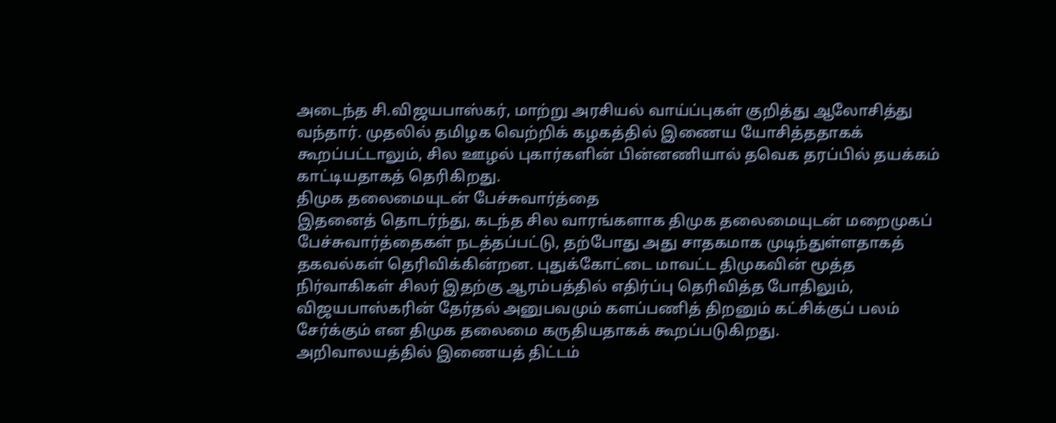அடைந்த சி.விஜயபாஸ்கர், மாற்று அரசியல் வாய்ப்புகள் குறித்து ஆலோசித்து வந்தார். முதலில் தமிழக வெற்றிக் கழகத்தில் இணைய யோசித்ததாகக் கூறப்பட்டாலும், சில ஊழல் புகார்களின் பின்னணியால் தவெக தரப்பில் தயக்கம் காட்டியதாகத் தெரிகிறது.
திமுக தலைமையுடன் பேச்சுவார்த்தை
இதனைத் தொடர்ந்து, கடந்த சில வாரங்களாக திமுக தலைமையுடன் மறைமுகப் பேச்சுவார்த்தைகள் நடத்தப்பட்டு, தற்போது அது சாதகமாக முடிந்துள்ளதாகத் தகவல்கள் தெரிவிக்கின்றன. புதுக்கோட்டை மாவட்ட திமுகவின் மூத்த நிர்வாகிகள் சிலர் இதற்கு ஆரம்பத்தில் எதிர்ப்பு தெரிவித்த போதிலும், விஜயபாஸ்கரின் தேர்தல் அனுபவமும் களப்பணித் திறனும் கட்சிக்குப் பலம் சேர்க்கும் என திமுக தலைமை கருதியதாகக் கூறப்படுகிறது.
அறிவாலயத்தில் இணையத் திட்டம்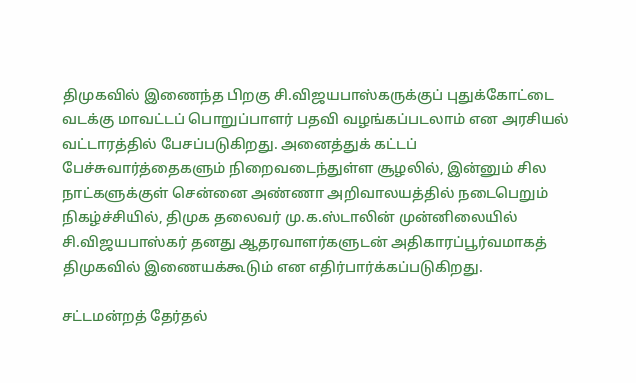திமுகவில் இணைந்த பிறகு சி.விஜயபாஸ்கருக்குப் புதுக்கோட்டை வடக்கு மாவட்டப் பொறுப்பாளர் பதவி வழங்கப்படலாம் என அரசியல் வட்டாரத்தில் பேசப்படுகிறது. அனைத்துக் கட்டப் பேச்சுவார்த்தைகளும் நிறைவடைந்துள்ள சூழலில், இன்னும் சில நாட்களுக்குள் சென்னை அண்ணா அறிவாலயத்தில் நடைபெறும் நிகழ்ச்சியில், திமுக தலைவர் மு.க.ஸ்டாலின் முன்னிலையில் சி.விஜயபாஸ்கர் தனது ஆதரவாளர்களுடன் அதிகாரப்பூர்வமாகத் திமுகவில் இணையக்கூடும் என எதிர்பார்க்கப்படுகிறது.

சட்டமன்றத் தேர்தல்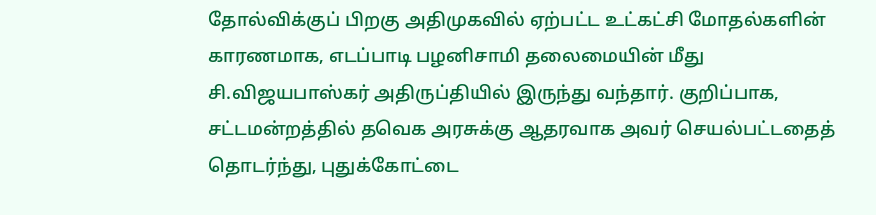தோல்விக்குப் பிறகு அதிமுகவில் ஏற்பட்ட உட்கட்சி மோதல்களின் காரணமாக, எடப்பாடி பழனிசாமி தலைமையின் மீது சி.விஜயபாஸ்கர் அதிருப்தியில் இருந்து வந்தார். குறிப்பாக, சட்டமன்றத்தில் தவெக அரசுக்கு ஆதரவாக அவர் செயல்பட்டதைத் தொடர்ந்து, புதுக்கோட்டை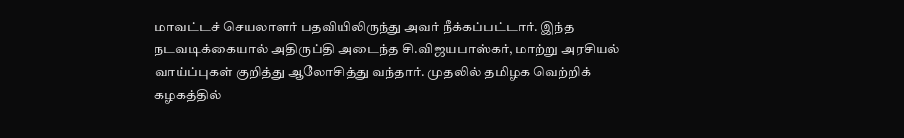மாவட்டச் செயலாளர் பதவியிலிருந்து அவர் நீக்கப்பட்டார். இந்த நடவடிக்கையால் அதிருப்தி அடைந்த சி.விஜயபாஸ்கர், மாற்று அரசியல் வாய்ப்புகள் குறித்து ஆலோசித்து வந்தார். முதலில் தமிழக வெற்றிக் கழகத்தில்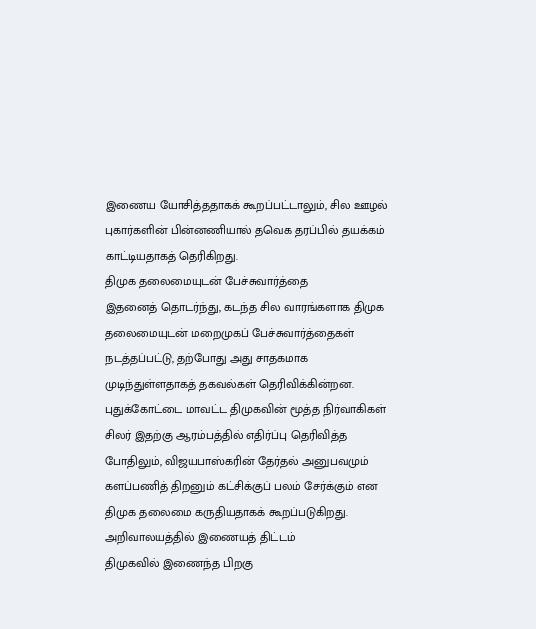இணைய யோசித்ததாகக் கூறப்பட்டாலும், சில ஊழல் புகார்களின் பின்னணியால் தவெக தரப்பில் தயக்கம் காட்டியதாகத் தெரிகிறது.
திமுக தலைமையுடன் பேச்சுவார்த்தை
இதனைத் தொடர்ந்து, கடந்த சில வாரங்களாக திமுக தலைமையுடன் மறைமுகப் பேச்சுவார்த்தைகள் நடத்தப்பட்டு, தற்போது அது சாதகமாக முடிந்துள்ளதாகத் தகவல்கள் தெரிவிக்கின்றன. புதுக்கோட்டை மாவட்ட திமுகவின் மூத்த நிர்வாகிகள் சிலர் இதற்கு ஆரம்பத்தில் எதிர்ப்பு தெரிவித்த போதிலும், விஜயபாஸ்கரின் தேர்தல் அனுபவமும் களப்பணித் திறனும் கட்சிக்குப் பலம் சேர்க்கும் என திமுக தலைமை கருதியதாகக் கூறப்படுகிறது.
அறிவாலயத்தில் இணையத் திட்டம்
திமுகவில் இணைந்த பிறகு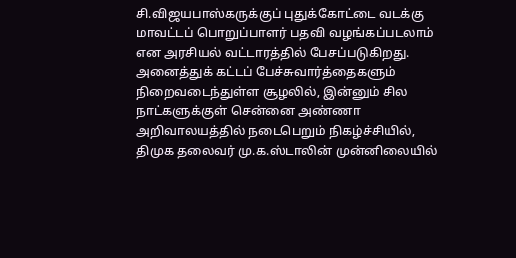சி.விஜயபாஸ்கருக்குப் புதுக்கோட்டை வடக்கு மாவட்டப் பொறுப்பாளர் பதவி வழங்கப்படலாம் என அரசியல் வட்டாரத்தில் பேசப்படுகிறது. அனைத்துக் கட்டப் பேச்சுவார்த்தைகளும் நிறைவடைந்துள்ள சூழலில், இன்னும் சில நாட்களுக்குள் சென்னை அண்ணா அறிவாலயத்தில் நடைபெறும் நிகழ்ச்சியில், திமுக தலைவர் மு.க.ஸ்டாலின் முன்னிலையில்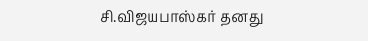சி.விஜயபாஸ்கர் தனது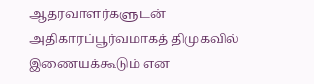ஆதரவாளர்களுடன் அதிகாரப்பூர்வமாகத் திமுகவில் இணையக்கூடும் என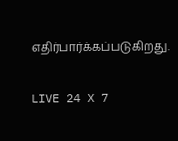எதிர்பார்க்கப்படுகிறது.

LIVE 24 X 7